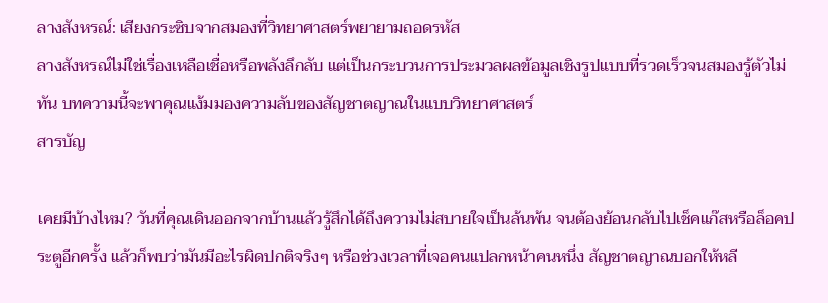ลางสังหรณ์: เสียงกระซิบจากสมองที่วิทยาศาสตร์พยายามถอดรหัส
ลางสังหรณ์ไม่ใช่เรื่องเหลือเชื่อหรือพลังลึกลับ แต่เป็นกระบวนการประมวลผลข้อมูลเชิงรูปแบบที่รวดเร็วจนสมองรู้ตัวไม่ทัน บทความนี้จะพาคุณแง้มมองความลับของสัญชาตญาณในแบบวิทยาศาสตร์
สารบัญ

เคยมีบ้างไหม? วันที่คุณเดินออกจากบ้านแล้วรู้สึกได้ถึงความไม่สบายใจเป็นล้นพ้น จนต้องย้อนกลับไปเช็คแก๊สหรือล็อคประตูอีกครั้ง แล้วก็พบว่ามันมีอะไรผิดปกติจริงๆ หรือช่วงเวลาที่เจอคนแปลกหน้าคนหนึ่ง สัญชาตญาณบอกให้หลี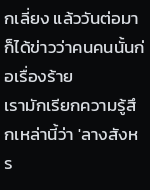กเลี่ยง แล้ววันต่อมาก็ได้ข่าวว่าคนคนนั้นก่อเรื่องร้าย
เรามักเรียกความรู้สึกเหล่านี้ว่า 'ลางสังหร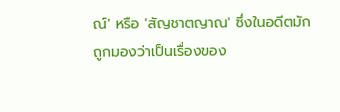ณ์' หรือ 'สัญชาตญาณ' ซึ่งในอดีตมักถูกมองว่าเป็นเรื่องของ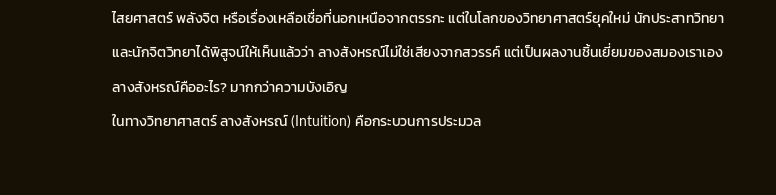ไสยศาสตร์ พลังจิต หรือเรื่องเหลือเชื่อที่นอกเหนือจากตรรกะ แต่ในโลกของวิทยาศาสตร์ยุคใหม่ นักประสาทวิทยาและนักจิตวิทยาได้พิสูจน์ให้เห็นแล้วว่า ลางสังหรณ์ไม่ใช่เสียงจากสวรรค์ แต่เป็นผลงานชิ้นเยี่ยมของสมองเราเอง
ลางสังหรณ์คืออะไร? มากกว่าความบังเอิญ
ในทางวิทยาศาสตร์ ลางสังหรณ์ (Intuition) คือกระบวนการประมวล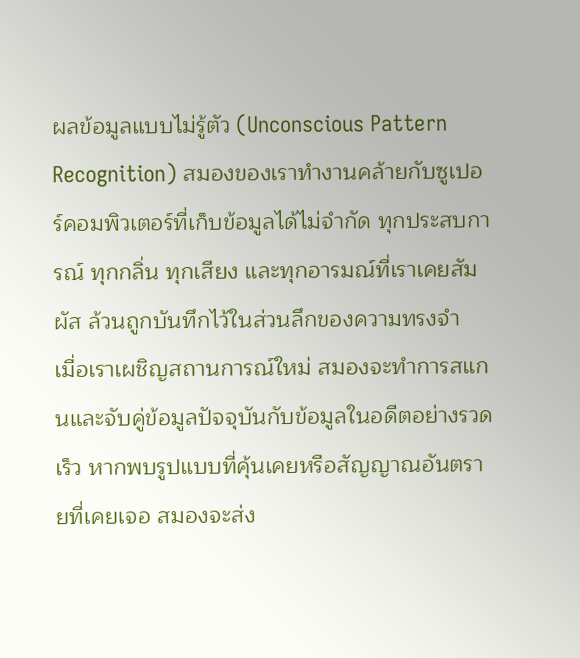ผลข้อมูลแบบไม่รู้ตัว (Unconscious Pattern Recognition) สมองของเราทำงานคล้ายกับซูเปอร์คอมพิวเตอร์ที่เก็บข้อมูลได้ไม่จำกัด ทุกประสบการณ์ ทุกกลิ่น ทุกเสียง และทุกอารมณ์ที่เราเคยสัมผัส ล้วนถูกบันทึกไว้ในส่วนลึกของความทรงจำ
เมื่อเราเผชิญสถานการณ์ใหม่ สมองจะทำการสแกนและจับคู่ข้อมูลปัจจุบันกับข้อมูลในอดีตอย่างรวดเร็ว หากพบรูปแบบที่คุ้นเคยหรือสัญญาณอันตรายที่เคยเจอ สมองจะส่ง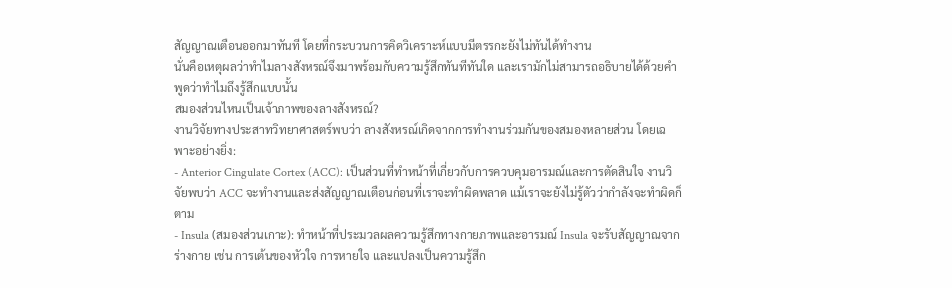สัญญาณเตือนออกมาทันที โดยที่กระบวนการคิดวิเคราะห์แบบมีตรรกะยังไม่ทันได้ทำงาน
นั่นคือเหตุผลว่าทำไมลางสังหรณ์จึงมาพร้อมกับความรู้สึกทันทีทันใด และเรามักไม่สามารถอธิบายได้ด้วยคำพูดว่าทำไมถึงรู้สึกแบบนั้น
สมองส่วนไหนเป็นเจ้าภาพของลางสังหรณ์?
งานวิจัยทางประสาทวิทยาศาสตร์พบว่า ลางสังหรณ์เกิดจากการทำงานร่วมกันของสมองหลายส่วน โดยเฉพาะอย่างยิ่ง:
- Anterior Cingulate Cortex (ACC): เป็นส่วนที่ทำหน้าที่เกี่ยวกับการควบคุมอารมณ์และการตัดสินใจ งานวิจัยพบว่า ACC จะทำงานและส่งสัญญาณเตือนก่อนที่เราจะทำผิดพลาด แม้เราจะยังไม่รู้ตัวว่ากำลังจะทำผิดก็ตาม
- Insula (สมองส่วนเกาะ): ทำหน้าที่ประมวลผลความรู้สึกทางกายภาพและอารมณ์ Insula จะรับสัญญาณจากร่างกาย เช่น การเต้นของหัวใจ การหายใจ และแปลงเป็นความรู้สึก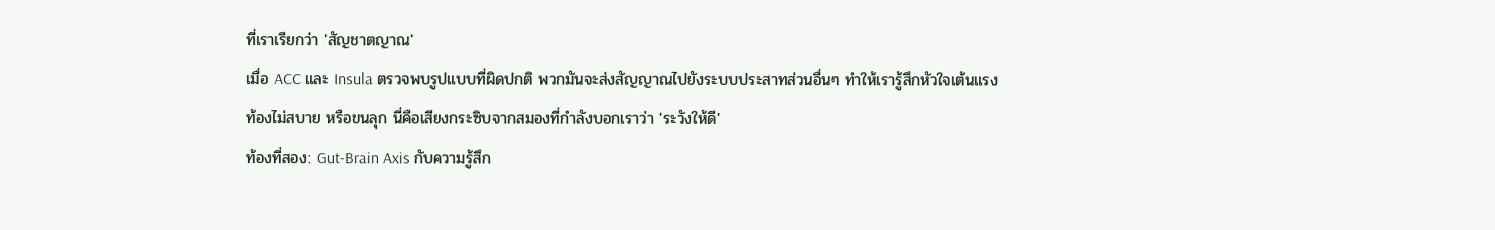ที่เราเรียกว่า 'สัญชาตญาณ'
เมื่อ ACC และ Insula ตรวจพบรูปแบบที่ผิดปกติ พวกมันจะส่งสัญญาณไปยังระบบประสาทส่วนอื่นๆ ทำให้เรารู้สึกหัวใจเต้นแรง ท้องไม่สบาย หรือขนลุก นี่คือเสียงกระซิบจากสมองที่กำลังบอกเราว่า 'ระวังให้ดี'
ท้องที่สอง: Gut-Brain Axis กับความรู้สึก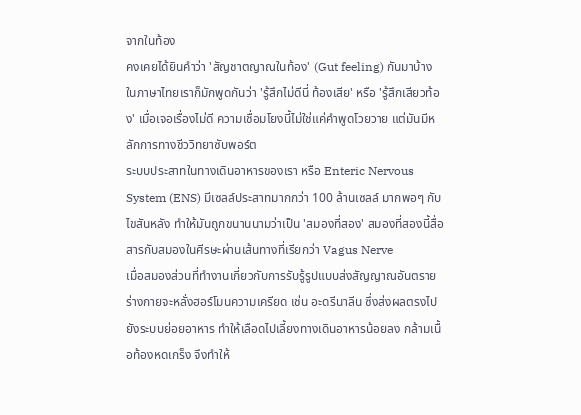จากในท้อง
คงเคยได้ยินคำว่า 'สัญชาตญาณในท้อง' (Gut feeling) กันมาบ้าง ในภาษาไทยเราก็มักพูดกันว่า 'รู้สึกไม่ดีนี่ ท้องเสีย' หรือ 'รู้สึกเสียวท้อง' เมื่อเจอเรื่องไม่ดี ความเชื่อมโยงนี้ไม่ใช่แค่คำพูดโวยวาย แต่มันมีหลักการทางชีววิทยาซับพอร์ต
ระบบประสาทในทางเดินอาหารของเรา หรือ Enteric Nervous System (ENS) มีเซลล์ประสาทมากกว่า 100 ล้านเซลล์ มากพอๆ กับไขสันหลัง ทำให้มันถูกขนานนามว่าเป็น 'สมองที่สอง' สมองที่สองนี้สื่อสารกับสมองในศีรษะผ่านเส้นทางที่เรียกว่า Vagus Nerve
เมื่อสมองส่วนที่ทำงานเกี่ยวกับการรับรู้รูปแบบส่งสัญญาณอันตราย ร่างกายจะหลั่งฮอร์โมนความเครียด เช่น อะดรีนาลีน ซึ่งส่งผลตรงไปยังระบบย่อยอาหาร ทำให้เลือดไปเลี้ยงทางเดินอาหารน้อยลง กล้ามเนื้อท้องหดเกร็ง จึงทำให้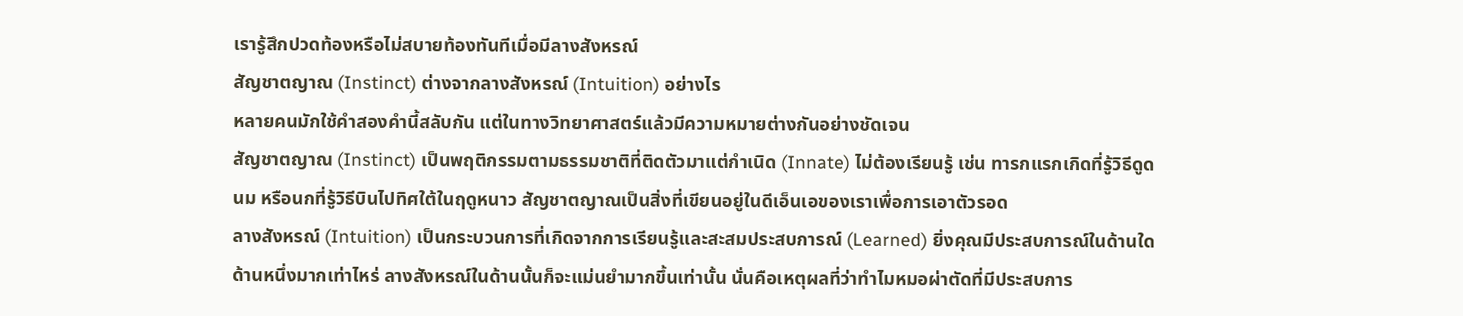เรารู้สึกปวดท้องหรือไม่สบายท้องทันทีเมื่อมีลางสังหรณ์
สัญชาตญาณ (Instinct) ต่างจากลางสังหรณ์ (Intuition) อย่างไร
หลายคนมักใช้คำสองคำนี้สลับกัน แต่ในทางวิทยาศาสตร์แล้วมีความหมายต่างกันอย่างชัดเจน
สัญชาตญาณ (Instinct) เป็นพฤติกรรมตามธรรมชาติที่ติดตัวมาแต่กำเนิด (Innate) ไม่ต้องเรียนรู้ เช่น ทารกแรกเกิดที่รู้วิธีดูดนม หรือนกที่รู้วิธีบินไปทิศใต้ในฤดูหนาว สัญชาตญาณเป็นสิ่งที่เขียนอยู่ในดีเอ็นเอของเราเพื่อการเอาตัวรอด
ลางสังหรณ์ (Intuition) เป็นกระบวนการที่เกิดจากการเรียนรู้และสะสมประสบการณ์ (Learned) ยิ่งคุณมีประสบการณ์ในด้านใดด้านหนึ่งมากเท่าไหร่ ลางสังหรณ์ในด้านนั้นก็จะแม่นยำมากขึ้นเท่านั้น นั่นคือเหตุผลที่ว่าทำไมหมอผ่าตัดที่มีประสบการ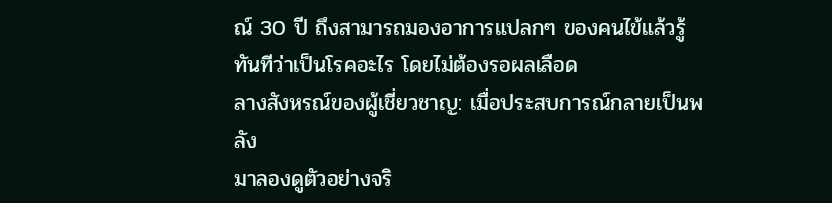ณ์ 30 ปี ถึงสามารถมองอาการแปลกๆ ของคนไข้แล้วรู้ทันทีว่าเป็นโรคอะไร โดยไม่ต้องรอผลเลือด
ลางสังหรณ์ของผู้เชี่ยวชาญ: เมื่อประสบการณ์กลายเป็นพลัง
มาลองดูตัวอย่างจริ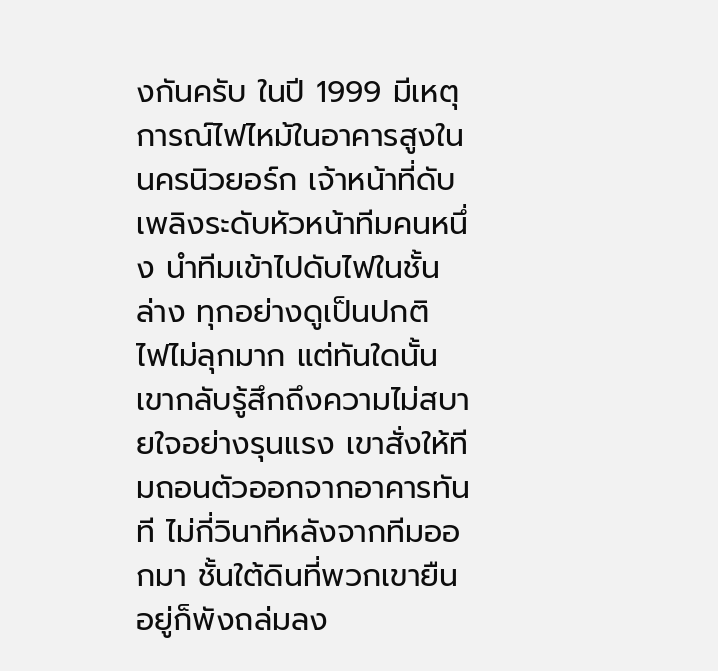งกันครับ ในปี 1999 มีเหตุการณ์ไฟไหม้ในอาคารสูงในนครนิวยอร์ก เจ้าหน้าที่ดับเพลิงระดับหัวหน้าทีมคนหนึ่ง นำทีมเข้าไปดับไฟในชั้นล่าง ทุกอย่างดูเป็นปกติ ไฟไม่ลุกมาก แต่ทันใดนั้นเขากลับรู้สึกถึงความไม่สบายใจอย่างรุนแรง เขาสั่งให้ทีมถอนตัวออกจากอาคารทันที ไม่กี่วินาทีหลังจากทีมออกมา ชั้นใต้ดินที่พวกเขายืนอยู่ก็พังถล่มลง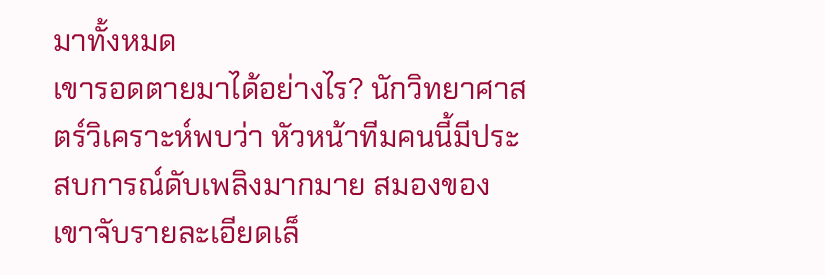มาทั้งหมด
เขารอดตายมาได้อย่างไร? นักวิทยาศาสตร์วิเคราะห์พบว่า หัวหน้าทีมคนนี้มีประสบการณ์ดับเพลิงมากมาย สมองของเขาจับรายละเอียดเล็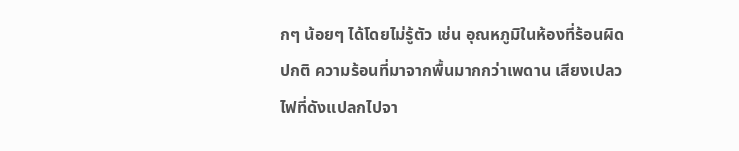กๆ น้อยๆ ได้โดยไม่รู้ตัว เช่น อุณหภูมิในห้องที่ร้อนผิดปกติ ความร้อนที่มาจากพื้นมากกว่าเพดาน เสียงเปลวไฟที่ดังแปลกไปจา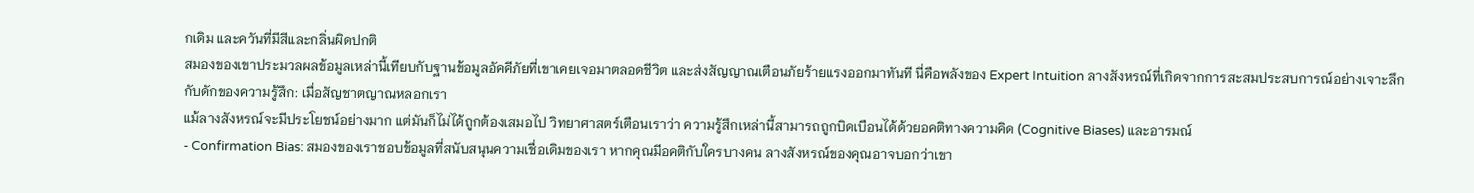กเดิม และควันที่มีสีและกลิ่นผิดปกติ
สมองของเขาประมวลผลข้อมูลเหล่านี้เทียบกับฐานข้อมูลอัคคีภัยที่เขาเคยเจอมาตลอดชีวิต และส่งสัญญาณเตือนภัยร้ายแรงออกมาทันที นี่คือพลังของ Expert Intuition ลางสังหรณ์ที่เกิดจากการสะสมประสบการณ์อย่างเจาะลึก
กับดักของความรู้สึก: เมื่อสัญชาตญาณหลอกเรา
แม้ลางสังหรณ์จะมีประโยชน์อย่างมาก แต่มันก็ไม่ได้ถูกต้องเสมอไป วิทยาศาสตร์เตือนเราว่า ความรู้สึกเหล่านี้สามารถถูกบิดเบือนได้ด้วยอคติทางความคิด (Cognitive Biases) และอารมณ์
- Confirmation Bias: สมองของเราชอบข้อมูลที่สนับสนุนความเชื่อเดิมของเรา หากคุณมีอคติกับใครบางคน ลางสังหรณ์ของคุณอาจบอกว่าเขา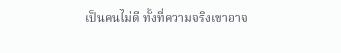เป็นคนไม่ดี ทั้งที่ความจริงเขาอาจ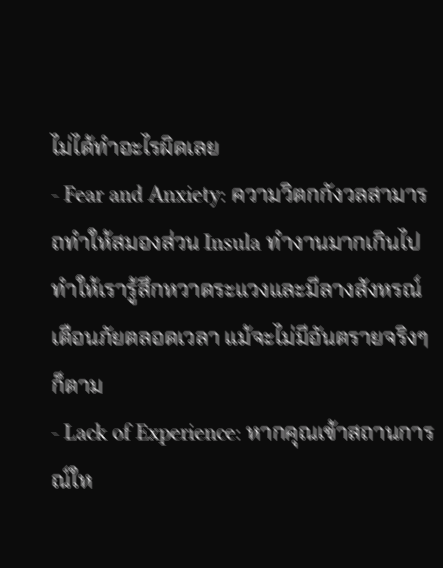ไม่ได้ทำอะไรผิดเลย
- Fear and Anxiety: ความวิตกกังวลสามารถทำให้สมองส่วน Insula ทำงานมากเกินไป ทำให้เรารู้สึกหวาดระแวงและมีลางสังหรณ์เตือนภัยตลอดเวลา แม้จะไม่มีอันตรายจริงๆ ก็ตาม
- Lack of Experience: หากคุณเข้าสถานการณ์ให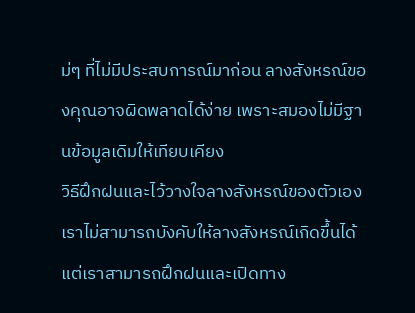ม่ๆ ที่ไม่มีประสบการณ์มาก่อน ลางสังหรณ์ของคุณอาจผิดพลาดได้ง่าย เพราะสมองไม่มีฐานข้อมูลเดิมให้เทียบเคียง
วิธีฝึกฝนและไว้วางใจลางสังหรณ์ของตัวเอง
เราไม่สามารถบังคับให้ลางสังหรณ์เกิดขึ้นได้ แต่เราสามารถฝึกฝนและเปิดทาง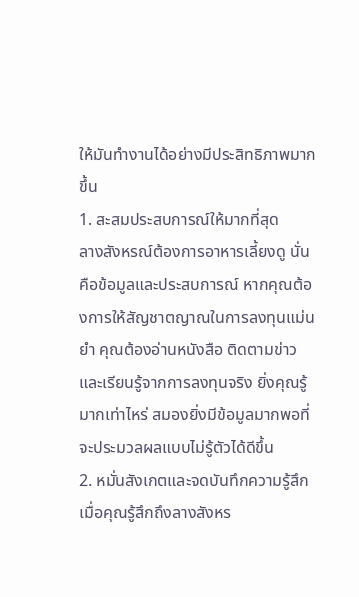ให้มันทำงานได้อย่างมีประสิทธิภาพมากขึ้น
1. สะสมประสบการณ์ให้มากที่สุด
ลางสังหรณ์ต้องการอาหารเลี้ยงดู นั่นคือข้อมูลและประสบการณ์ หากคุณต้องการให้สัญชาตญาณในการลงทุนแม่นยำ คุณต้องอ่านหนังสือ ติดตามข่าว และเรียนรู้จากการลงทุนจริง ยิ่งคุณรู้มากเท่าไหร่ สมองยิ่งมีข้อมูลมากพอที่จะประมวลผลแบบไม่รู้ตัวได้ดีขึ้น
2. หมั่นสังเกตและจดบันทึกความรู้สึก
เมื่อคุณรู้สึกถึงลางสังหร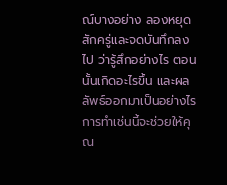ณ์บางอย่าง ลองหยุดสักครู่และจดบันทึกลงไป ว่ารู้สึกอย่างไร ตอนนั้นเกิดอะไรขึ้น และผลลัพธ์ออกมาเป็นอย่างไร การทำเช่นนี้จะช่วยให้คุณ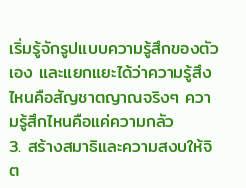เริ่มรู้จักรูปแบบความรู้สึกของตัวเอง และแยกแยะได้ว่าความรู้สึงไหนคือสัญชาตญาณจริงๆ ความรู้สึกไหนคือแค่ความกลัว
3. สร้างสมาธิและความสงบให้จิต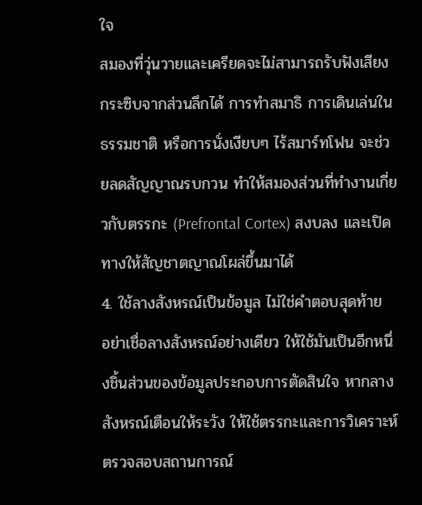ใจ
สมองที่วุ่นวายและเครียดจะไม่สามารถรับฟังเสียงกระซิบจากส่วนลึกได้ การทำสมาธิ การเดินเล่นในธรรมชาติ หรือการนั่งเงียบๆ ไร้สมาร์ทโฟน จะช่วยลดสัญญาณรบกวน ทำให้สมองส่วนที่ทำงานเกี่ยวกับตรรกะ (Prefrontal Cortex) สงบลง และเปิดทางให้สัญชาตญาณโผล่ขึ้นมาได้
4. ใช้ลางสังหรณ์เป็นข้อมูล ไม่ใช่คำตอบสุดท้าย
อย่าเชื่อลางสังหรณ์อย่างเดียว ให้ใช้มันเป็นอีกหนึ่งชิ้นส่วนของข้อมูลประกอบการตัดสินใจ หากลางสังหรณ์เตือนให้ระวัง ให้ใช้ตรรกะและการวิเคราะห์ตรวจสอบสถานการณ์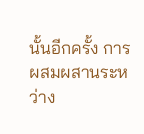นั้นอีกครั้ง การผสมผสานระหว่าง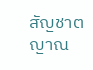สัญชาตญาณ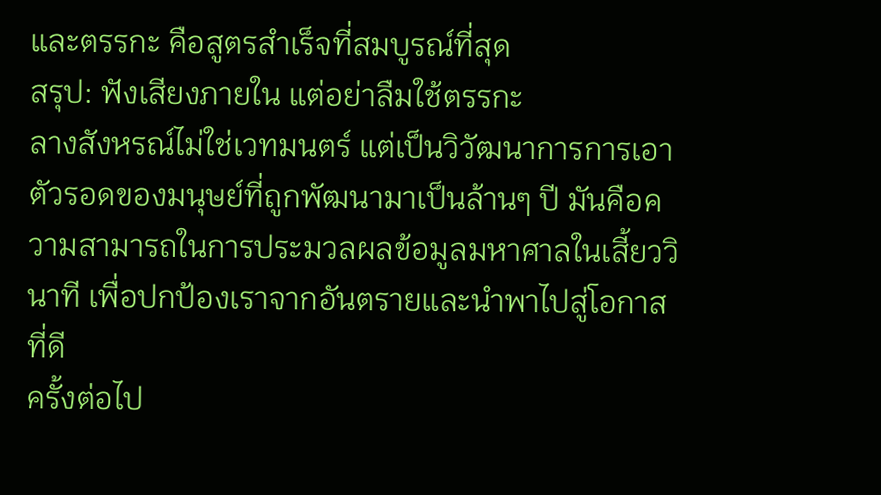และตรรกะ คือสูตรสำเร็จที่สมบูรณ์ที่สุด
สรุป: ฟังเสียงภายใน แต่อย่าลืมใช้ตรรกะ
ลางสังหรณ์ไม่ใช่เวทมนตร์ แต่เป็นวิวัฒนาการการเอาตัวรอดของมนุษย์ที่ถูกพัฒนามาเป็นล้านๆ ปี มันคือความสามารถในการประมวลผลข้อมูลมหาศาลในเสี้ยววินาที เพื่อปกป้องเราจากอันตรายและนำพาไปสู่โอกาสที่ดี
ครั้งต่อไป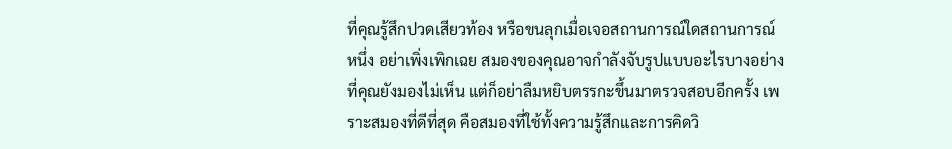ที่คุณรู้สึกปวดเสียวท้อง หรือขนลุกเมื่อเจอสถานการณ์ใดสถานการณ์หนึ่ง อย่าเพิ่งเพิกเฉย สมองของคุณอาจกำลังจับรูปแบบอะไรบางอย่างที่คุณยังมองไม่เห็น แต่ก็อย่าลืมหยิบตรรกะขึ้นมาตรวจสอบอีกครั้ง เพราะสมองที่ดีที่สุด คือสมองที่ใช้ทั้งความรู้สึกและการคิดวิ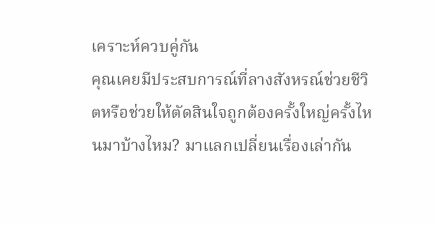เคราะห์ควบคู่กัน
คุณเคยมีประสบการณ์ที่ลางสังหรณ์ช่วยชีวิตหรือช่วยให้ตัดสินใจถูกต้องครั้งใหญ่ครั้งไหนมาบ้างไหม? มาแลกเปลี่ยนเรื่องเล่ากัน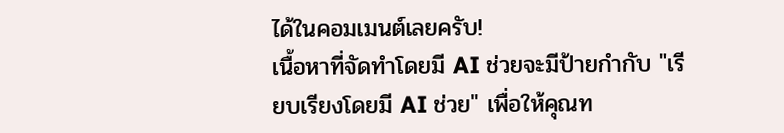ได้ในคอมเมนต์เลยครับ!
เนื้อหาที่จัดทำโดยมี AI ช่วยจะมีป้ายกำกับ "เรียบเรียงโดยมี AI ช่วย" เพื่อให้คุณท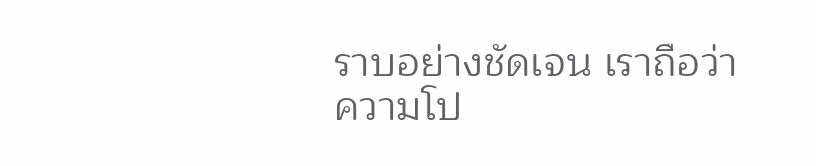ราบอย่างชัดเจน เราถือว่าความโป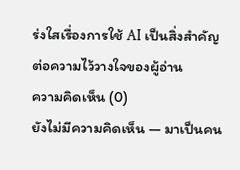ร่งใสเรื่องการใช้ AI เป็นสิ่งสำคัญต่อความไว้วางใจของผู้อ่าน
ความคิดเห็น (0)
ยังไม่มีความคิดเห็น — มาเป็นคน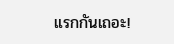แรกกันเถอะ!